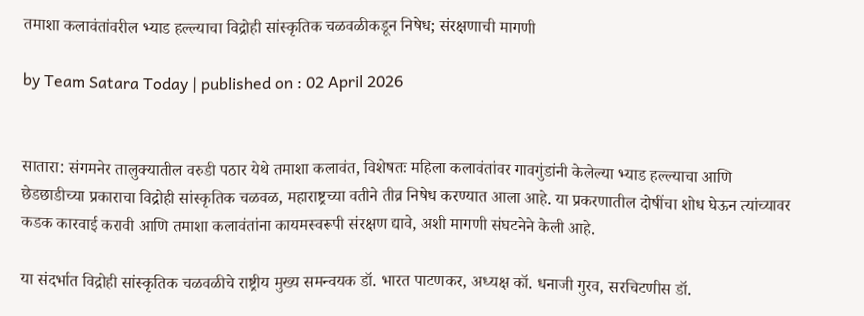तमाशा कलावंतांवरील भ्याड हल्ल्याचा विद्रोही सांस्कृतिक चळवळीकडून निषेध; संरक्षणाची मागणी

by Team Satara Today | published on : 02 April 2026


सातारा: संगमनेर तालुक्यातील वरुडी पठार येथे तमाशा कलावंत, विशेषतः महिला कलावंतांवर गावगुंडांनी केलेल्या भ्याड हल्ल्याचा आणि छेडछाडीच्या प्रकाराचा विद्रोही सांस्कृतिक चळवळ, महाराष्ट्रच्या वतीने तीव्र निषेध करण्यात आला आहे. या प्रकरणातील दोषींचा शोध घेऊन त्यांच्यावर कडक कारवाई करावी आणि तमाशा कलावंतांना कायमस्वरूपी संरक्षण द्यावे, अशी मागणी संघटनेने केली आहे.

या संदर्भात विद्रोही सांस्कृतिक चळवळीचे राष्ट्रीय मुख्य समन्वयक डॉ. भारत पाटणकर, अध्यक्ष कॉ. धनाजी गुरव, सरचिटणीस डॉ.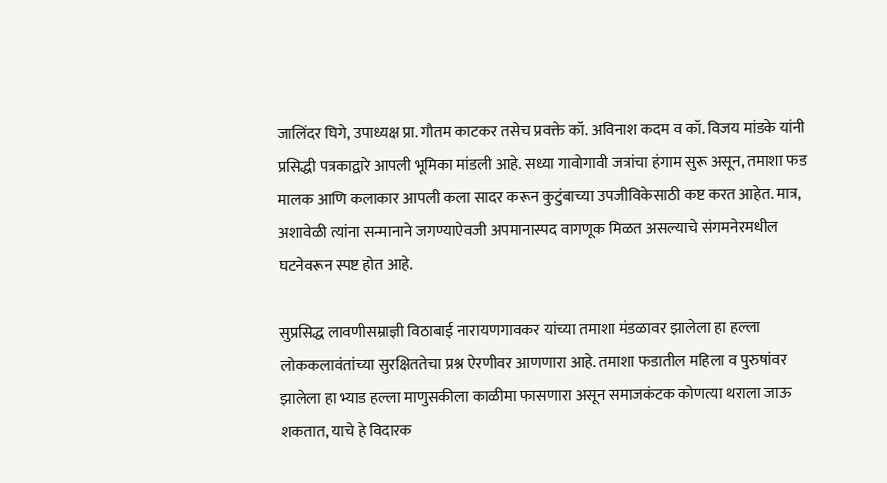जालिंदर घिगे, उपाध्यक्ष प्रा. गौतम काटकर तसेच प्रवक्ते कॉ. अविनाश कदम व कॉ. विजय मांडके यांनी प्रसिद्धी पत्रकाद्वारे आपली भूमिका मांडली आहे. सध्या गावोगावी जत्रांचा हंगाम सुरू असून, तमाशा फड मालक आणि कलाकार आपली कला सादर करून कुटुंबाच्या उपजीविकेसाठी कष्ट करत आहेत. मात्र, अशावेळी त्यांना सन्मानाने जगण्याऐवजी अपमानास्पद वागणूक मिळत असल्याचे संगमनेरमधील घटनेवरून स्पष्ट होत आहे.

सुप्रसिद्ध लावणीसम्राज्ञी विठाबाई नारायणगावकर यांच्या तमाशा मंडळावर झालेला हा हल्ला लोककलावंतांच्या सुरक्षिततेचा प्रश्न ऐरणीवर आणणारा आहे. तमाशा फडातील महिला व पुरुषांवर झालेला हा भ्याड हल्ला माणुसकीला काळीमा फासणारा असून समाजकंटक कोणत्या थराला जाऊ शकतात, याचे हे विदारक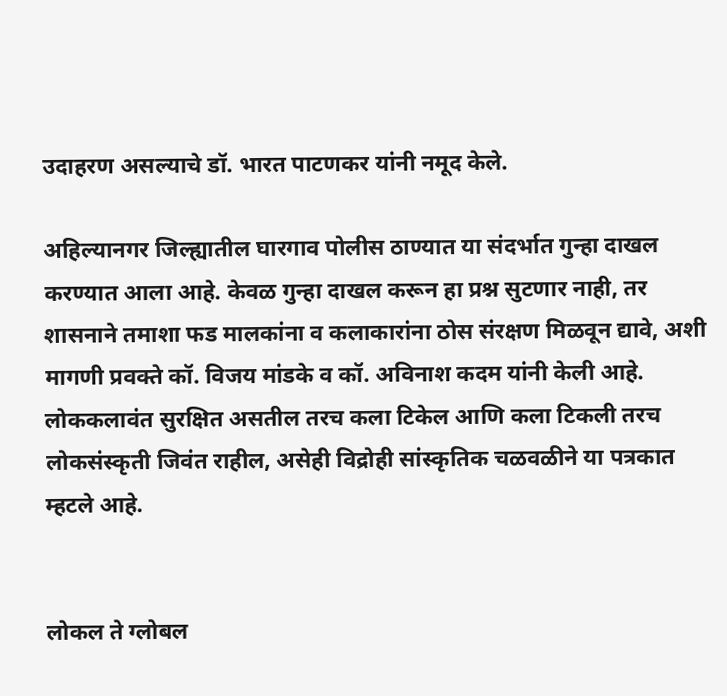उदाहरण असल्याचे डॉ. भारत पाटणकर यांनी नमूद केले.

अहिल्यानगर जिल्ह्यातील घारगाव पोलीस ठाण्यात या संदर्भात गुन्हा दाखल करण्यात आला आहे. केवळ गुन्हा दाखल करून हा प्रश्न सुटणार नाही, तर शासनाने तमाशा फड मालकांना व कलाकारांना ठोस संरक्षण मिळवून द्यावे, अशी मागणी प्रवक्ते कॉ. विजय मांडके व कॉ. अविनाश कदम यांनी केली आहे. लोककलावंत सुरक्षित असतील तरच कला टिकेल आणि कला टिकली तरच लोकसंस्कृती जिवंत राहील, असेही विद्रोही सांस्कृतिक चळवळीने या पत्रकात म्हटले आहे.


लोकल ते ग्लोबल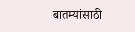बातम्यांसाठी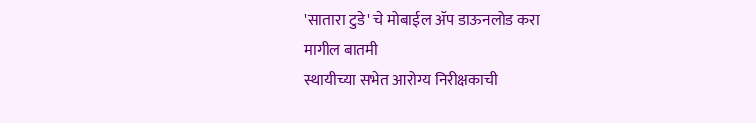'सातारा टुडे' चे मोबाईल ॲप डाऊनलोड करा
मागील बातमी
स्थायीच्या सभेत आरोग्य निरीक्षकाची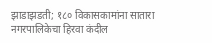झाडाझडती; १८० विकासकामांना सातारा नगरपालिकेचा हिरवा कंदील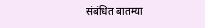संबंधित बातम्या